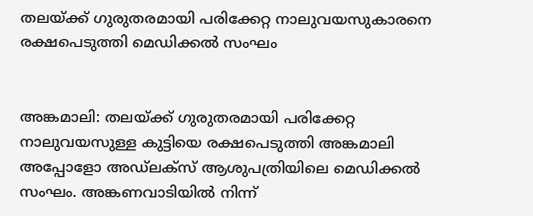തലയ്ക്ക് ഗുരുതരമായി പരിക്കേറ്റ നാലുവയസുകാരനെ രക്ഷപെടുത്തി മെഡിക്കല്‍ സംഘം


അങ്കമാലി: തലയ്ക്ക് ഗുരുതരമായി പരിക്കേറ്റ നാലുവയസുള്ള കുട്ടിയെ രക്ഷപെടുത്തി അങ്കമാലി അപ്പോളോ അഡ്‌ലക്‌സ് ആശുപത്രിയിലെ മെഡിക്കല്‍ സംഘം. അങ്കണവാടിയില്‍ നിന്ന്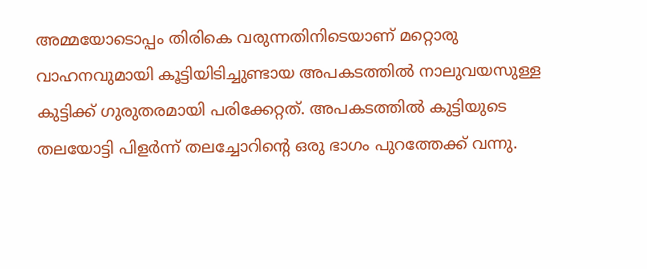അമ്മയോടൊപ്പം തിരികെ വരുന്നതിനിടെയാണ് മറ്റൊരു വാഹനവുമായി കൂട്ടിയിടിച്ചുണ്ടായ അപകടത്തില്‍ നാലുവയസുള്ള കുട്ടിക്ക് ഗുരുതരമായി പരിക്കേറ്റത്. അപകടത്തില്‍ കുട്ടിയുടെ തലയോട്ടി പിളര്‍ന്ന് തലച്ചോറിന്റെ ഒരു ഭാഗം പുറത്തേക്ക് വന്നു.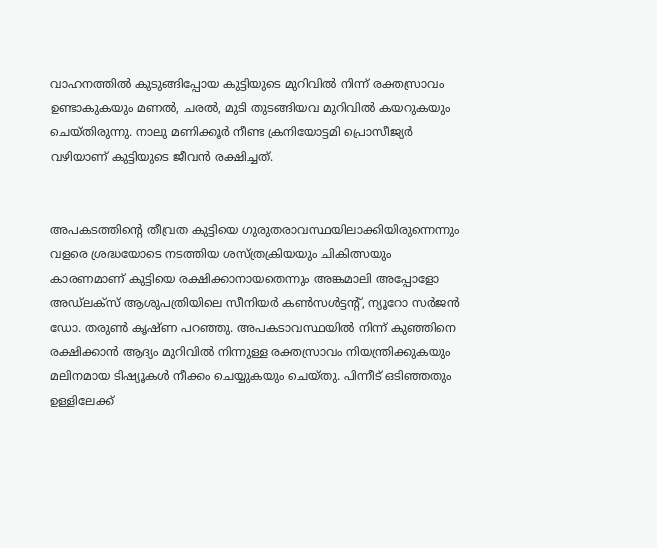വാഹനത്തില്‍ കുടുങ്ങിപ്പോയ കുട്ടിയുടെ മുറിവില്‍ നിന്ന് രക്തസ്രാവം ഉണ്ടാകുകയും മണല്‍, ചരല്‍, മുടി തുടങ്ങിയവ മുറിവില്‍ കയറുകയും ചെയ്തിരുന്നു. നാലു മണിക്കൂര്‍ നീണ്ട ക്രനിയോട്ടമി പ്രൊസീജ്യര്‍ വഴിയാണ് കുട്ടിയുടെ ജീവന്‍ രക്ഷിച്ചത്.


അപകടത്തിന്റെ തീവ്രത കുട്ടിയെ ഗുരുതരാവസ്ഥയിലാക്കിയിരുന്നെന്നും വളരെ ശ്രദ്ധയോടെ നടത്തിയ ശസ്ത്രക്രിയയും ചികിത്സയും കാരണമാണ് കുട്ടിയെ രക്ഷിക്കാനായതെന്നും അങ്കമാലി അപ്പോളോ അഡ്‌ലക്‌സ് ആശുപത്രിയിലെ സീനിയര്‍ കണ്‍സള്‍ട്ടന്റ്, ന്യൂറോ സര്‍ജന്‍ ഡോ. തരുണ്‍ കൃഷ്ണ പറഞ്ഞു. അപകടാവസ്ഥയില്‍ നിന്ന് കുഞ്ഞിനെ രക്ഷിക്കാന്‍ ആദ്യം മുറിവില്‍ നിന്നുള്ള രക്തസ്രാവം നിയന്ത്രിക്കുകയും മലിനമായ ടിഷ്യൂകള്‍ നീക്കം ചെയ്യുകയും ചെയ്തു. പിന്നീട് ഒടിഞ്ഞതും ഉള്ളിലേക്ക്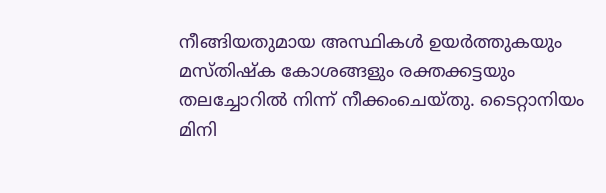നീങ്ങിയതുമായ അസ്ഥികള്‍ ഉയര്‍ത്തുകയും മസ്തിഷ്‌ക കോശങ്ങളും രക്തക്കട്ടയും തലച്ചോറില്‍ നിന്ന് നീക്കംചെയ്തു. ടൈറ്റാനിയം മിനി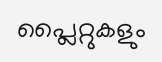പ്ലൈറ്റുകളും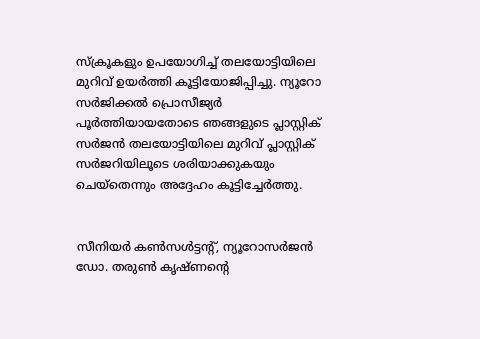സ്‌ക്രൂകളും ഉപയോഗിച്ച് തലയോട്ടിയിലെ മുറിവ് ഉയര്‍ത്തി കൂട്ടിയോജിപ്പിച്ചു. ന്യൂറോ സര്‍ജിക്കല്‍ പ്രൊസീജ്യര്‍ പൂര്‍ത്തിയായതോടെ ഞങ്ങളുടെ പ്ലാസ്റ്റിക് സര്‍ജന്‍ തലയോട്ടിയിലെ മുറിവ് പ്ലാസ്റ്റിക് സര്‍ജറിയിലൂടെ ശരിയാക്കുകയും ചെയ്‌തെന്നും അദ്ദേഹം കൂട്ടിച്ചേര്‍ത്തു.


സീനിയര്‍ കണ്‍സള്‍ട്ടന്റ്, ന്യൂറോസര്‍ജന്‍ ഡോ. തരുണ്‍ കൃഷ്ണന്റെ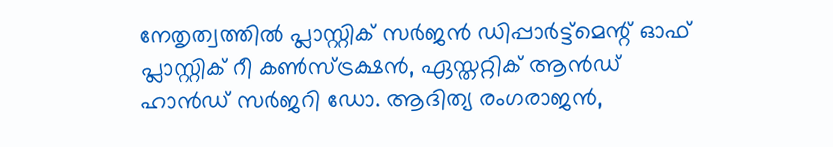നേതൃത്വത്തില്‍ പ്ലാസ്റ്റിക് സര്‍ജന്‍ ഡിപ്പാര്‍ട്ട്‌മെന്റ് ഓഫ് പ്ലാസ്റ്റിക് റീ കണ്‍സ്ട്രക്ഷന്‍, ഏസ്തറ്റിക് ആന്‍ഡ് ഹാന്‍ഡ് സര്‍ജറി ഡോ. ആദിത്യ രംഗരാജന്‍,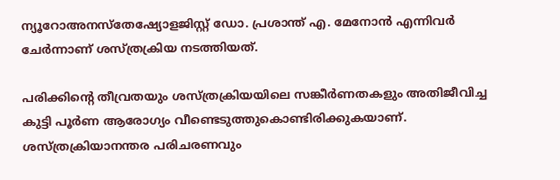ന്യൂറോഅനസ്‌തേഷ്യോളജിസ്റ്റ് ഡോ. പ്രശാന്ത് എ. മേനോന്‍ എന്നിവര്‍ ചേര്‍ന്നാണ് ശസ്ത്രക്രിയ നടത്തിയത്.

പരിക്കിന്റെ തീവ്രതയും ശസ്ത്രക്രിയയിലെ സങ്കീര്‍ണതകളും അതിജീവിച്ച കുട്ടി പൂര്‍ണ ആരോഗ്യം വീണ്ടെടുത്തുകൊണ്ടിരിക്കുകയാണ്. ശസ്ത്രക്രിയാനന്തര പരിചരണവും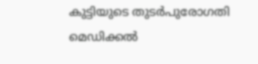കുട്ടിയുടെ തുടര്‍പുരോഗതി മെഡിക്കല്‍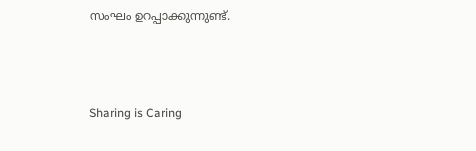സംഘം ഉറപ്പാക്കുന്നുണ്ട്.



Sharing is Caring